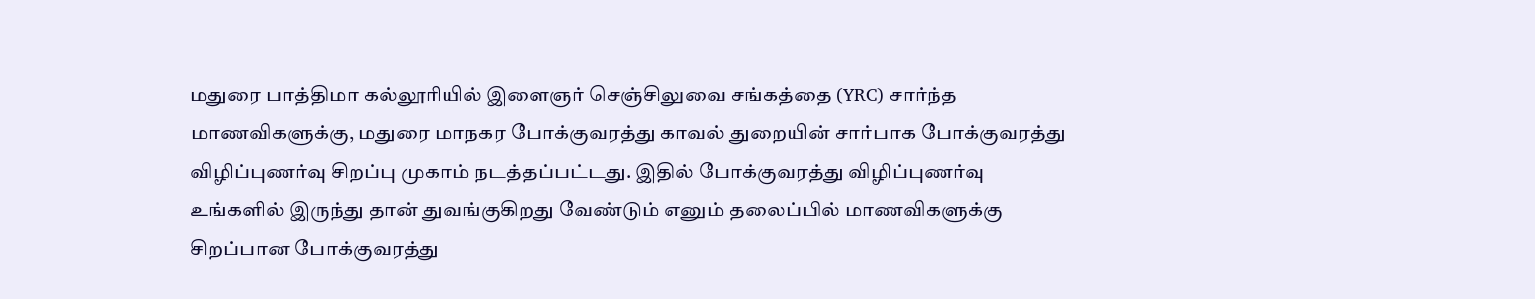மதுரை பாத்திமா கல்லூரியில் இளைஞர் செஞ்சிலுவை சங்கத்தை (YRC) சார்ந்த மாணவிகளுக்கு, மதுரை மாநகர போக்குவரத்து காவல் துறையின் சார்பாக போக்குவரத்து விழிப்புணர்வு சிறப்பு முகாம் நடத்தப்பட்டது. இதில் போக்குவரத்து விழிப்புணர்வு உங்களில் இருந்து தான் துவங்குகிறது வேண்டும் எனும் தலைப்பில் மாணவிகளுக்கு சிறப்பான போக்குவரத்து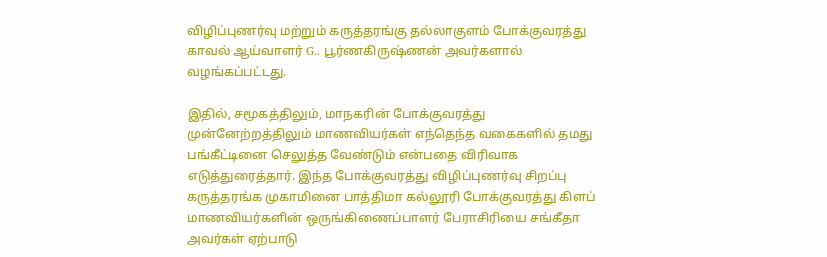விழிப்புணர்வு மற்றும் கருத்தரங்கு தல்லாகுளம் போக்குவரத்து காவல் ஆய்வாளர் G.. பூர்ணகிருஷ்ணன் அவர்களால் வழங்கப்பட்டது.

இதில், சமூகத்திலும், மாநகரின் போக்குவரத்து முன்னேற்றத்திலும் மாணவியர்கள் எந்தெந்த வகைகளில் தமது பங்கீட்டினை செலுத்த வேண்டும் என்பதை விரிவாக எடுத்துரைத்தார். இந்த போக்குவரத்து விழிப்புணர்வு சிறப்பு கருத்தரங்க முகாமினை பாத்திமா கல்லூரி போக்குவரத்து கிளப் மாணவியர்களின் ஒருங்கிணைப்பாளர் பேராசிரியை சங்கீதா அவர்கள் ஏற்பாடு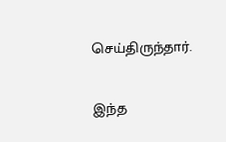செய்திருந்தார்.

இந்த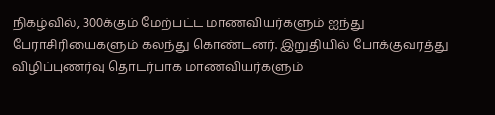நிகழ்வில், 300க்கும் மேற்பட்ட மாணவியர்களும் ஐந்து பேராசிரியைகளும் கலந்து கொண்டனர். இறுதியில் போக்குவரத்து விழிப்புணர்வு தொடர்பாக மாணவியர்களும்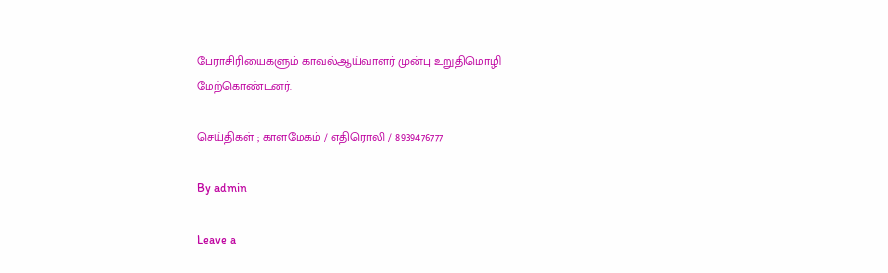பேராசிரியைகளும் காவல்ஆய்வாளர் முன்பு உறுதிமொழி மேற்கொண்டனர்.

செய்திகள் ; காளமேகம் / எதிரொலி / 8939476777

By admin

Leave a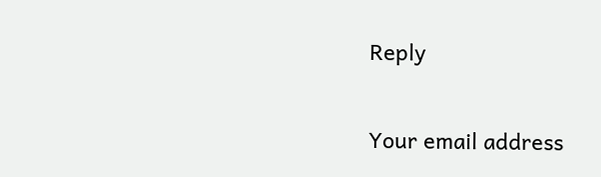Reply

Your email address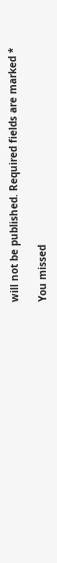will not be published. Required fields are marked *

You missed